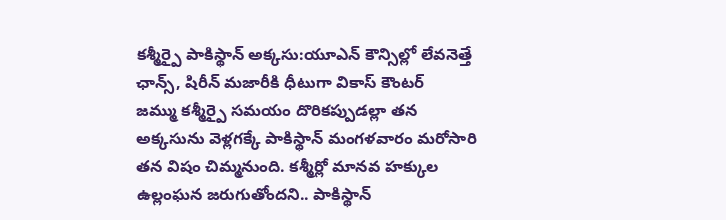కశ్మీర్పై పాకిస్థాన్ అక్కసు:యూఎన్ కౌన్సిల్లో లేవనెత్తే ఛాన్స్, షిరీన్ మజారీకి ధీటుగా వికాస్ కౌంటర్
జమ్ము కశ్మీర్పై సమయం దొరికప్పుడల్లా తన అక్కసును వెళ్లగక్కే పాకిస్థాన్ మంగళవారం మరోసారి తన విషం చిమ్మనుంది. కశ్మీర్లో మానవ హక్కుల ఉల్లంఘన జరుగుతోందని.. పాకిస్థాన్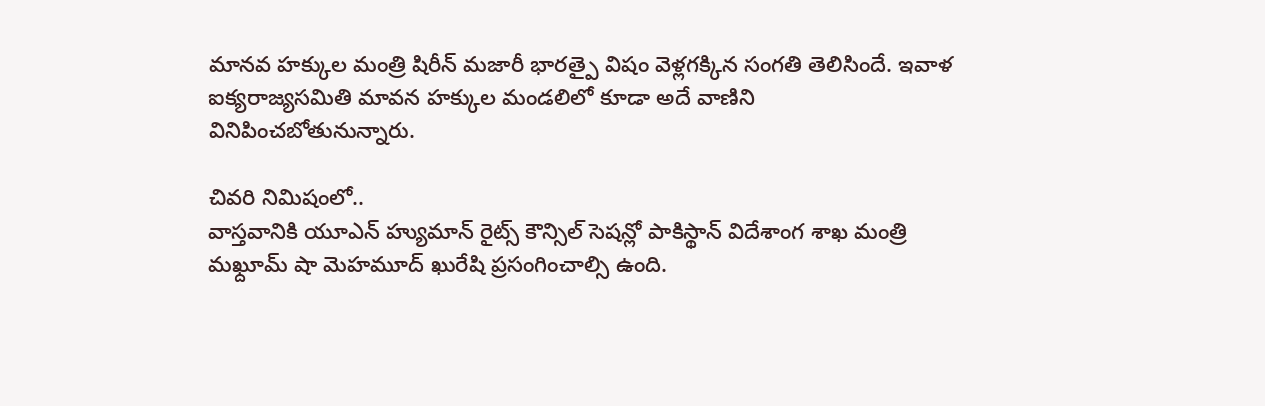మానవ హక్కుల మంత్రి షిరీన్ మజారీ భారత్పై విషం వెళ్లగక్కిన సంగతి తెలిసిందే. ఇవాళ ఐక్యరాజ్యసమితి మావన హక్కుల మండలిలో కూడా అదే వాణిని వినిపించబోతునున్నారు.

చివరి నిమిషంలో..
వాస్తవానికి యూఎన్ హ్యుమాన్ రైట్స్ కౌన్సిల్ సెషన్లో పాకిస్థాన్ విదేశాంగ శాఖ మంత్రి మఖ్దూమ్ షా మెహమూద్ ఖురేషి ప్రసంగించాల్సి ఉంది.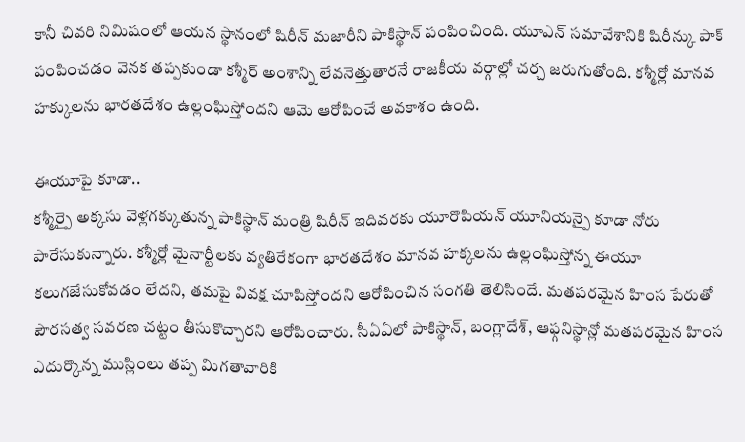కానీ చివరి నిమిషంలో ఆయన స్థానంలో షిరీన్ మజారీని పాకిస్థాన్ పంపించింది. యూఎన్ సమావేశానికి షిరీన్కు పాక్ పంపించడం వెనక తప్పకుండా కశ్మీర్ అంశాన్ని లేవనెత్తుతారనే రాజకీయ వర్గాల్లో చర్చ జరుగుతోంది. కశ్మీర్లో మానవ హక్కులను భారతదేశం ఉల్లంఘిస్తోందని ఆమె ఆరోపించే అవకాశం ఉంది.

ఈయూపై కూడా..
కశ్మీర్పై అక్కసు వెళ్లగక్కుతున్న పాకిస్థాన్ మంత్రి షిరీన్ ఇదివరకు యూరొపియన్ యూనియన్పై కూడా నోరు పారేసుకున్నారు. కశ్మీర్లో మైనార్టీలకు వ్యతిరేకంగా భారతదేశం మానవ హక్కలను ఉల్లంఘిస్తోన్న ఈయూ కలుగజేసుకోవడం లేదని, తమపై వివక్ష చూపిస్తోందని ఆరోపించిన సంగతి తెలిసిందే. మతపరమైన హింస పేరుతో పౌరసత్వ సవరణ చట్టం తీసుకొచ్చారని ఆరోపించారు. సీఏఏలో పాకిస్థాన్, బంగ్లాదేశ్, ఆఫ్గనిస్థాన్లో మతపరమైన హింస ఎదుర్కొన్న ముస్లింలు తప్ప మిగతావారికి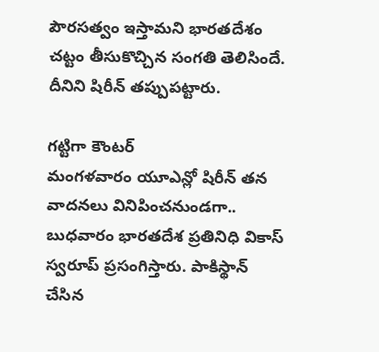పౌరసత్వం ఇస్తామని భారతదేశం చట్టం తీసుకొచ్చిన సంగతి తెలిసిందే. దీనిని షిరీన్ తప్పుపట్టారు.

గట్టిగా కౌంటర్
మంగళవారం యూఎన్లో షిరీన్ తన వాదనలు వినిపించనుండగా.. బుధవారం భారతదేశ ప్రతినిధి వికాస్ స్వరూప్ ప్రసంగిస్తారు. పాకిస్థాన్ చేసిన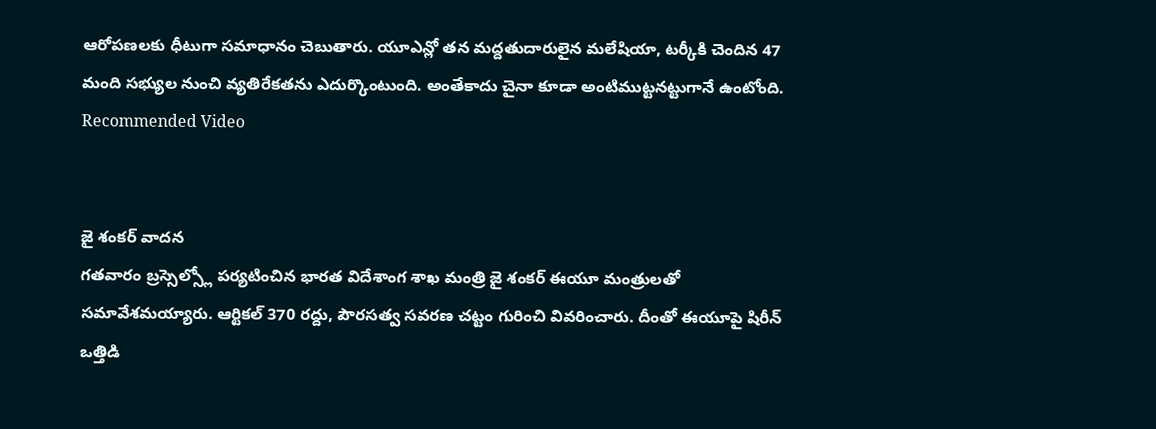ఆరోపణలకు ధీటుగా సమాధానం చెబుతారు. యూఎన్లో తన మద్దతుదారులైన మలేషియా, టర్కీకి చెందిన 47 మంది సభ్యుల నుంచి వ్యతిరేకతను ఎదుర్కొంటుంది. అంతేకాదు చైనా కూడా అంటిముట్టనట్టుగానే ఉంటోంది.
Recommended Video


జై శంకర్ వాదన
గతవారం బ్రస్సెల్స్లో పర్యటించిన భారత విదేశాంగ శాఖ మంత్రి జై శంకర్ ఈయూ మంత్రులతో సమావేశమయ్యారు. ఆర్టికల్ 370 రద్దు, పౌరసత్వ సవరణ చట్టం గురించి వివరించారు. దీంతో ఈయూపై షిరీన్ ఒత్తిడి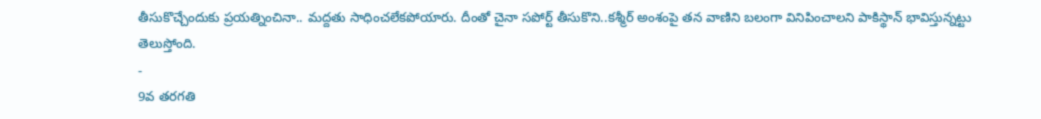తీసుకొచ్చేందుకు ప్రయత్నించినా.. మద్దతు సాధించలేకపోయారు. దీంతో చైనా సపోర్ట్ తీసుకొని..కశ్మీర్ అంశంపై తన వాణిని బలంగా వినిపించాలని పాకిస్థాన్ భావిస్తున్నట్టు తెలుస్తోంది.
-
9వ తరగతి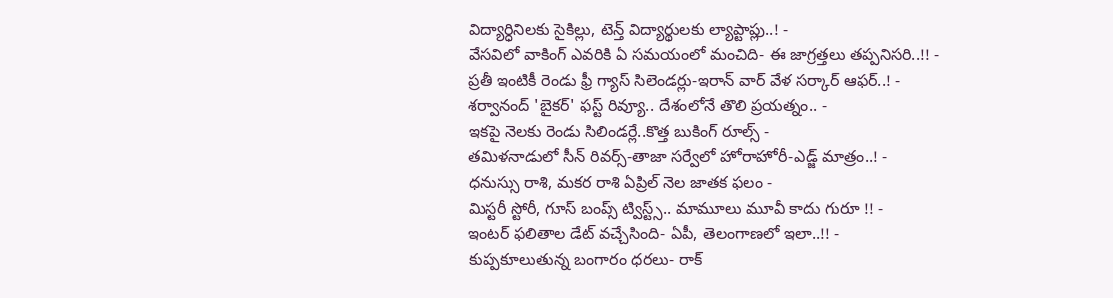విద్యార్ధినిలకు సైకిల్లు, టెన్త్ విద్యార్థులకు ల్యాప్టాప్లు..! -
వేసవిలో వాకింగ్ ఎవరికి ఏ సమయంలో మంచిది- ఈ జాగ్రత్తలు తప్పనిసరి..!! -
ప్రతీ ఇంటికీ రెండు ఫ్రీ గ్యాస్ సిలెండర్లు-ఇరాన్ వార్ వేళ సర్కార్ ఆఫర్..! -
శర్వానంద్ 'బైకర్' ఫస్ట్ రివ్యూ.. దేశంలోనే తొలి ప్రయత్నం.. -
ఇకపై నెలకు రెండు సిలిండర్లే..కొత్త బుకింగ్ రూల్స్ -
తమిళనాడులో సీన్ రివర్స్-తాజా సర్వేలో హోరాహోరీ-ఎడ్జ్ మాత్రం..! -
ధనుస్సు రాశి, మకర రాశి ఏప్రిల్ నెల జాతక ఫలం -
మిస్టరీ స్టోరీ, గూస్ బంప్స్ ట్విస్ట్స్.. మామూలు మూవీ కాదు గురూ !! -
ఇంటర్ ఫలితాల డేట్ వచ్చేసింది- ఏపీ, తెలంగాణలో ఇలా..!! -
కుప్పకూలుతున్న బంగారం ధరలు- రాక్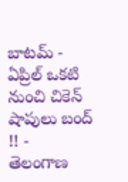బాటమ్ -
ఏప్రిల్ ఒకటి నుంచి చికెన్ షాపులు బంద్ !! -
తెలంగాణ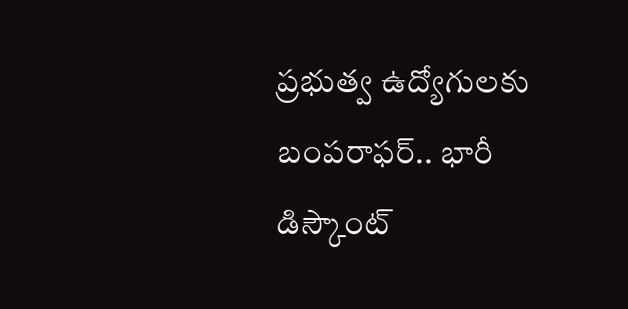ప్రభుత్వ ఉద్యోగులకు బంపరాఫర్.. భారీ డిస్కౌంట్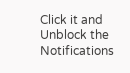Click it and Unblock the Notifications